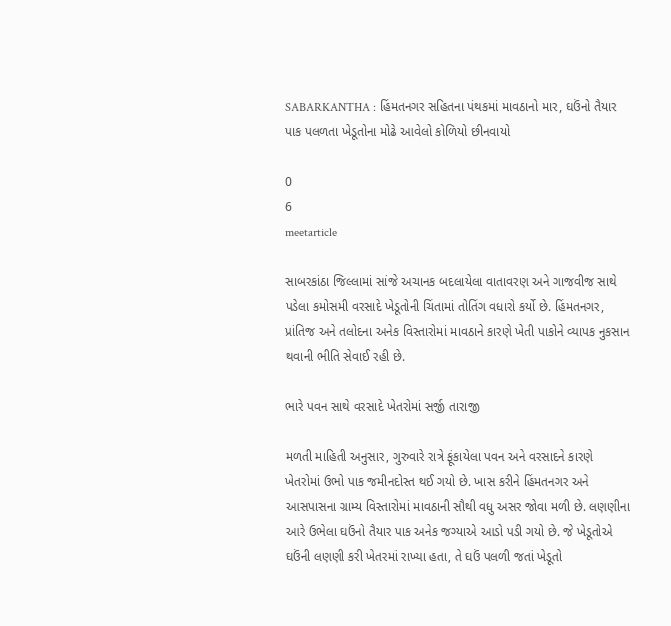SABARKANTHA : હિંમતનગર સહિતના પંથકમાં માવઠાનો માર, ઘઉંનો તૈયાર પાક પલળતા ખેડૂતોના મોઢે આવેલો કોળિયો છીનવાયો

0
6
meetarticle

સાબરકાંઠા જિલ્લામાં સાંજે અચાનક બદલાયેલા વાતાવરણ અને ગાજવીજ સાથે પડેલા કમોસમી વરસાદે ખેડૂતોની ચિંતામાં તોતિંગ વધારો કર્યો છે. હિંમતનગર, પ્રાંતિજ અને તલોદના અનેક વિસ્તારોમાં માવઠાને કારણે ખેતી પાકોને વ્યાપક નુકસાન થવાની ભીતિ સેવાઈ રહી છે.

ભારે પવન સાથે વરસાદે ખેતરોમાં સર્જી તારાજી

મળતી માહિતી અનુસાર, ગુરુવારે રાત્રે ફૂંકાયેલા પવન અને વરસાદને કારણે ખેતરોમાં ઉભો પાક જમીનદોસ્ત થઈ ગયો છે. ખાસ કરીને હિંમતનગર અને આસપાસના ગ્રામ્ય વિસ્તારોમાં માવઠાની સૌથી વધુ અસર જોવા મળી છે. લણણીના આરે ઉભેલા ઘઉંનો તૈયાર પાક અનેક જગ્યાએ આડો પડી ગયો છે. જે ખેડૂતોએ ઘઉંની લણણી કરી ખેતરમાં રાખ્યા હતા, તે ઘઉં પલળી જતાં ખેડૂતો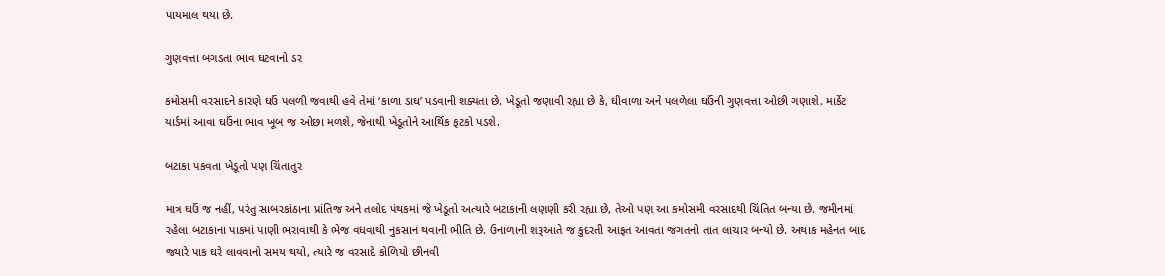પાયમાલ થયા છે.

ગુણવત્તા બગડતા ભાવ ઘટવાનો ડર

કમોસમી વરસાદને કારણે ઘઉં પલળી જવાથી હવે તેમાં ‘કાળા ડાઘ’ પડવાની શક્યતા છે. ખેડૂતો જણાવી રહ્યા છે કે, ઘીવાળા અને પલળેલા ઘઉંની ગુણવત્તા ઓછી ગણાશે. માર્કેટ યાર્ડમાં આવા ઘઉંના ભાવ ખૂબ જ ઓછા મળશે, જેનાથી ખેડૂતોને આર્થિક ફટકો પડશે.

બટાકા પકવતા ખેડૂતો પણ ચિંતાતુર

માત્ર ઘઉં જ નહીં, પરંતુ સાબરકાંઠાના પ્રાંતિજ અને તલોદ પંથકમાં જે ખેડૂતો અત્યારે બટાકાની લણણી કરી રહ્યા છે, તેઓ પણ આ કમોસમી વરસાદથી ચિંતિત બન્યા છે. જમીનમાં રહેલા બટાકાના પાકમાં પાણી ભરાવાથી કે ભેજ વધવાથી નુકસાન થવાની ભીતિ છે. ઉનાળાની શરૂઆતે જ કુદરતી આફત આવતા જગતનો તાત લાચાર બન્યો છે. અથાક મહેનત બાદ જ્યારે પાક ઘરે લાવવાનો સમય થયો, ત્યારે જ વરસાદે કોળિયો છીનવી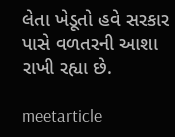લેતા ખેડૂતો હવે સરકાર પાસે વળતરની આશા રાખી રહ્યા છે.

meetarticle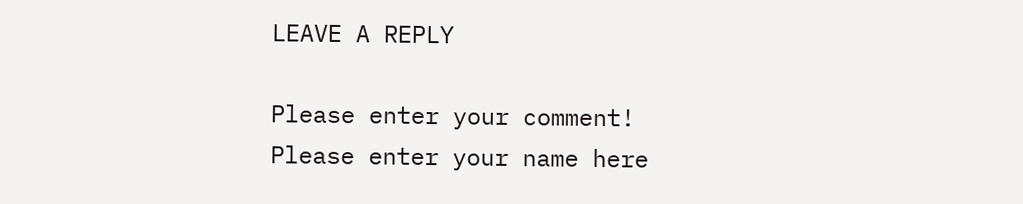LEAVE A REPLY

Please enter your comment!
Please enter your name here